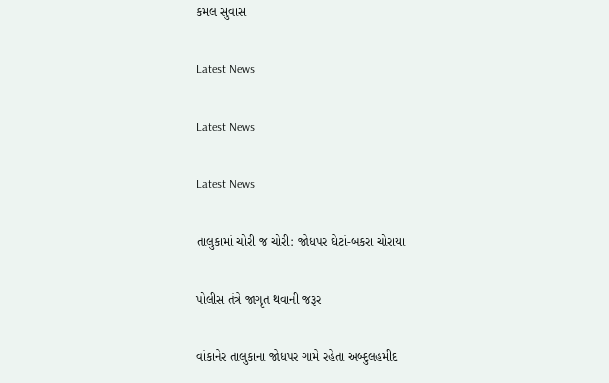કમલ સુવાસ

Latest News

Latest News

Latest News

તાલુકામાં ચોરી જ ચોરી: જોધપર ઘેટાં-બકરા ચોરાયા

પોલીસ તંત્રે જાગૃત થવાની જરૂર

વાંકાનેર તાલુકાના જોધપર ગામે રહેતા અબ્દુલહમીદ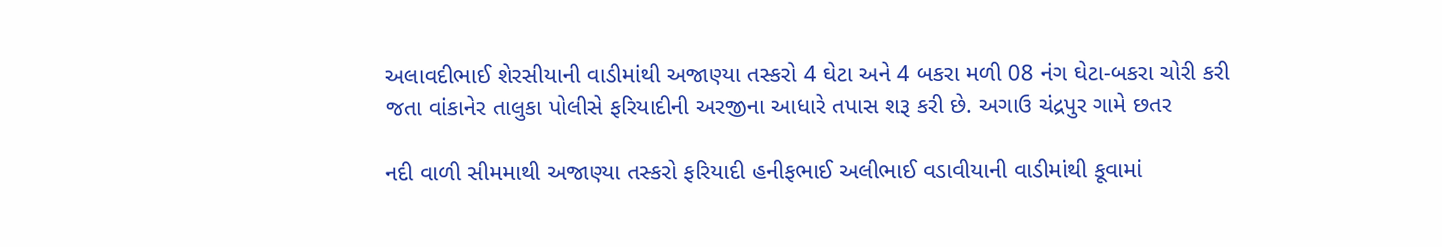અલાવદીભાઈ શેરસીયાની વાડીમાંથી અજાણ્યા તસ્કરો 4 ઘેટા અને 4 બકરા મળી 08 નંગ ઘેટા-બકરા ચોરી કરી જતા વાંકાનેર તાલુકા પોલીસે ફરિયાદીની અરજીના આધારે તપાસ શરૂ કરી છે. અગાઉ ચંદ્રપુર ગામે છતર

નદી વાળી સીમમાથી અજાણ્યા તસ્કરો ફરિયાદી હનીફભાઈ અલીભાઈ વડાવીયાની વાડીમાંથી કૂવામાં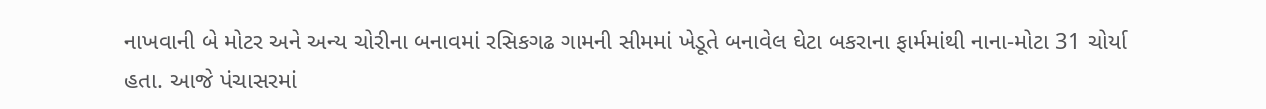નાખવાની બે મોટર અને અન્ય ચોરીના બનાવમાં રસિકગઢ ગામની સીમમાં ખેડૂતે બનાવેલ ઘેટા બકરાના ફાર્મમાંથી નાના-મોટા 31 ચોર્યા હતા. આજે પંચાસરમાં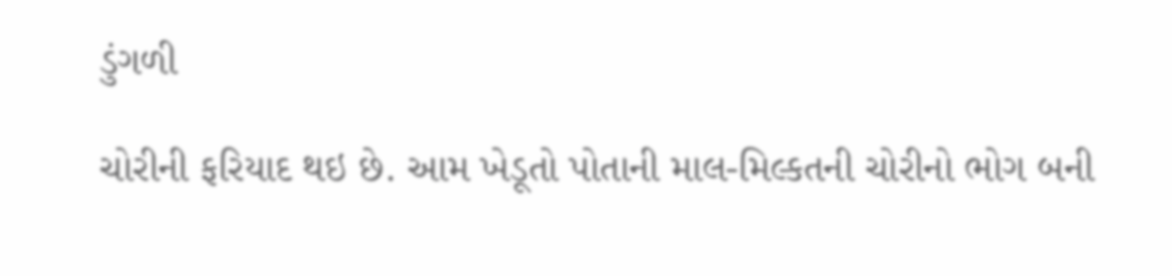ડુંગળી

ચોરીની ફરિયાદ થઇ છે. આમ ખેડૂતો પોતાની માલ-મિલ્કતની ચોરીનો ભોગ બની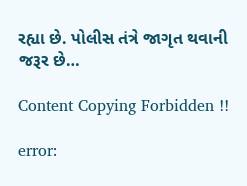રહ્યા છે. પોલીસ તંત્રે જાગૃત થવાની જરૂર છે…

Content Copying Forbidden !!

error: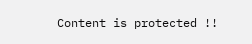Content is protected !!